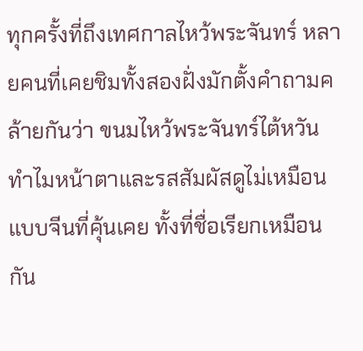ทุกครั้งที่ถึงเทศกาลไหว้พระจันทร์ หลายคนที่เคยชิมทั้งสองฝั่งมักตั้งคำถามคล้ายกันว่า ขนมไหว้พระจันทร์ไต้หวัน ทำไมหน้าตาและรสสัมผัสดูไม่เหมือนแบบจีนที่คุ้นเคย ทั้งที่ชื่อเรียกเหมือนกัน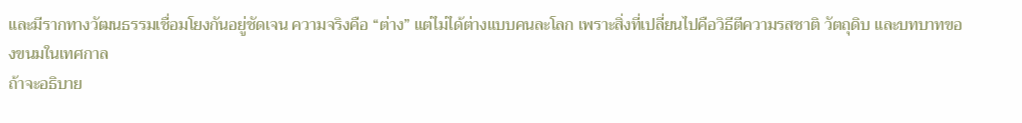และมีรากทางวัฒนธรรมเชื่อมโยงกันอยู่ชัดเจน ความจริงคือ “ต่าง” แต่ไม่ได้ต่างแบบคนละโลก เพราะสิ่งที่เปลี่ยนไปคือวิธีตีความรสชาติ วัตถุดิบ และบทบาทของขนมในเทศกาล
ถ้าจะอธิบาย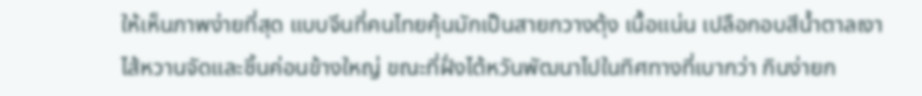ให้เห็นภาพง่ายที่สุด แบบจีนที่คนไทยคุ้นมักเป็นสายกวางตุ้ง เนื้อแน่น เปลือกอบสีน้ำตาลเงา ไส้หวานจัดและชิ้นค่อนข้างใหญ่ ขณะที่ฝั่งไต้หวันพัฒนาไปในทิศทางที่เบากว่า กินง่ายก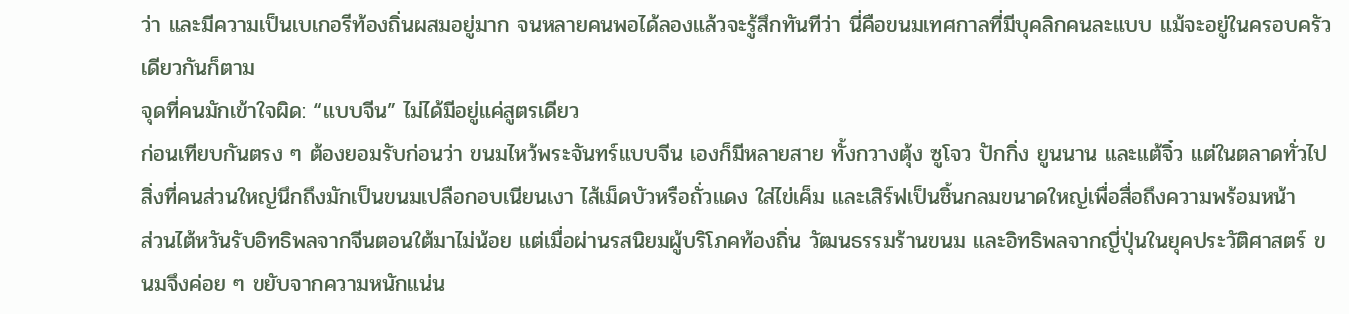ว่า และมีความเป็นเบเกอรีท้องถิ่นผสมอยู่มาก จนหลายคนพอได้ลองแล้วจะรู้สึกทันทีว่า นี่คือขนมเทศกาลที่มีบุคลิกคนละแบบ แม้จะอยู่ในครอบครัวเดียวกันก็ตาม
จุดที่คนมักเข้าใจผิด: “แบบจีน” ไม่ได้มีอยู่แค่สูตรเดียว
ก่อนเทียบกันตรง ๆ ต้องยอมรับก่อนว่า ขนมไหว้พระจันทร์แบบจีน เองก็มีหลายสาย ทั้งกวางตุ้ง ซูโจว ปักกิ่ง ยูนนาน และแต้จิ๋ว แต่ในตลาดทั่วไป สิ่งที่คนส่วนใหญ่นึกถึงมักเป็นขนมเปลือกอบเนียนเงา ไส้เม็ดบัวหรือถั่วแดง ใส่ไข่เค็ม และเสิร์ฟเป็นชิ้นกลมขนาดใหญ่เพื่อสื่อถึงความพร้อมหน้า
ส่วนไต้หวันรับอิทธิพลจากจีนตอนใต้มาไม่น้อย แต่เมื่อผ่านรสนิยมผู้บริโภคท้องถิ่น วัฒนธรรมร้านขนม และอิทธิพลจากญี่ปุ่นในยุคประวัติศาสตร์ ขนมจึงค่อย ๆ ขยับจากความหนักแน่น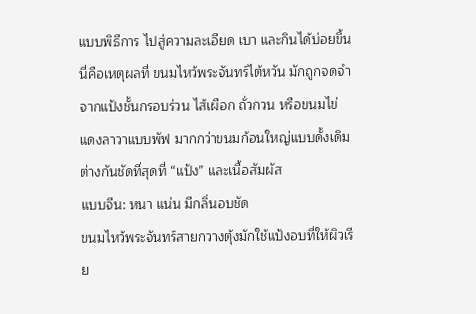แบบพิธีการ ไปสู่ความละเอียด เบา และกินได้บ่อยขึ้น นี่คือเหตุผลที่ ขนมไหว้พระจันทร์ไต้หวัน มักถูกจดจำจากแป้งชั้นกรอบร่วน ไส้เผือก ถั่วกวน หรือขนมไข่แดงลาวาแบบพัฟ มากกว่าขนมก้อนใหญ่แบบดั้งเดิม
ต่างกันชัดที่สุดที่ “แป้ง” และเนื้อสัมผัส
แบบจีน: หนา แน่น มีกลิ่นอบชัด
ขนมไหว้พระจันทร์สายกวางตุ้งมักใช้แป้งอบที่ให้ผิวเรีย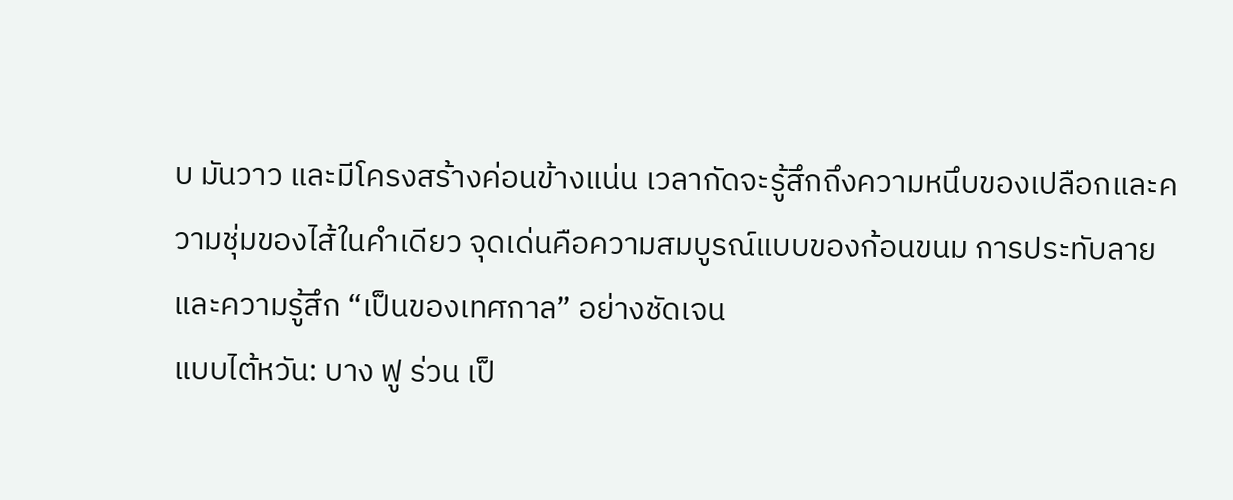บ มันวาว และมีโครงสร้างค่อนข้างแน่น เวลากัดจะรู้สึกถึงความหนึบของเปลือกและความชุ่มของไส้ในคำเดียว จุดเด่นคือความสมบูรณ์แบบของก้อนขนม การประทับลาย และความรู้สึก “เป็นของเทศกาล” อย่างชัดเจน
แบบไต้หวัน: บาง ฟู ร่วน เป็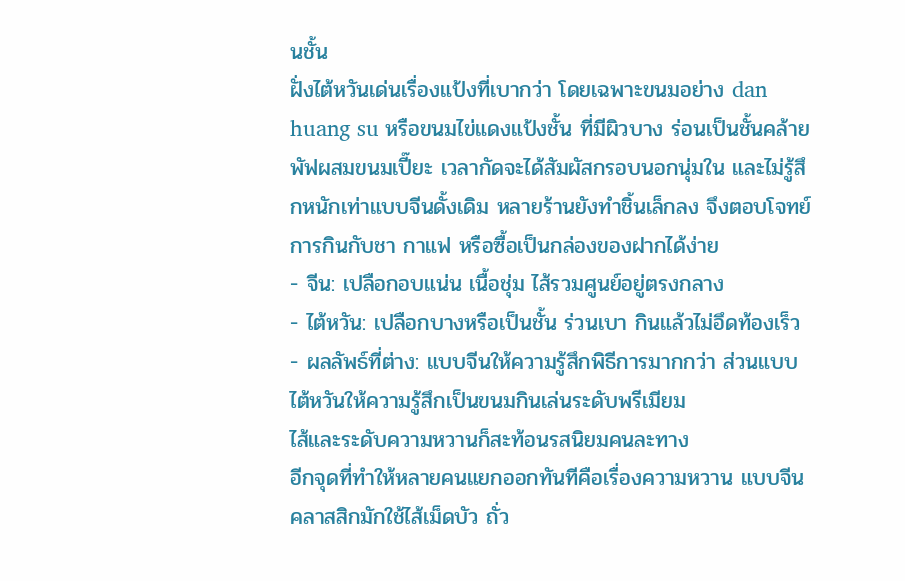นชั้น
ฝั่งไต้หวันเด่นเรื่องแป้งที่เบากว่า โดยเฉพาะขนมอย่าง dan huang su หรือขนมไข่แดงแป้งชั้น ที่มีผิวบาง ร่อนเป็นชั้นคล้ายพัฟผสมขนมเปี๊ยะ เวลากัดจะได้สัมผัสกรอบนอกนุ่มใน และไม่รู้สึกหนักเท่าแบบจีนดั้งเดิม หลายร้านยังทำชิ้นเล็กลง จึงตอบโจทย์การกินกับชา กาแฟ หรือซื้อเป็นกล่องของฝากได้ง่าย
- จีน: เปลือกอบแน่น เนื้อชุ่ม ไส้รวมศูนย์อยู่ตรงกลาง
- ไต้หวัน: เปลือกบางหรือเป็นชั้น ร่วนเบา กินแล้วไม่อึดท้องเร็ว
- ผลลัพธ์ที่ต่าง: แบบจีนให้ความรู้สึกพิธีการมากกว่า ส่วนแบบไต้หวันให้ความรู้สึกเป็นขนมกินเล่นระดับพรีเมียม
ไส้และระดับความหวานก็สะท้อนรสนิยมคนละทาง
อีกจุดที่ทำให้หลายคนแยกออกทันทีคือเรื่องความหวาน แบบจีนคลาสสิกมักใช้ไส้เม็ดบัว ถั่ว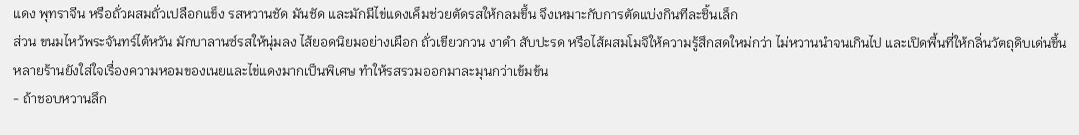แดง พุทราจีน หรือถั่วผสมถั่วเปลือกแข็ง รสหวานชัด มันชัด และมักมีไข่แดงเค็มช่วยตัดรสให้กลมขึ้น จึงเหมาะกับการตัดแบ่งกินทีละชิ้นเล็ก
ส่วน ขนมไหว้พระจันทร์ไต้หวัน มักบาลานซ์รสให้นุ่มลง ไส้ยอดนิยมอย่างเผือก ถั่วเขียวกวน งาดำ สับปะรด หรือไส้ผสมโมจิให้ความรู้สึกสดใหม่กว่า ไม่หวานนำจนเกินไป และเปิดพื้นที่ให้กลิ่นวัตถุดิบเด่นขึ้น หลายร้านยังใส่ใจเรื่องความหอมของเนยและไข่แดงมากเป็นพิเศษ ทำให้รสรวมออกมาละมุนกว่าเข้มข้น
- ถ้าชอบหวานลึก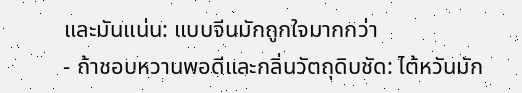และมันแน่น: แบบจีนมักถูกใจมากกว่า
- ถ้าชอบหวานพอดีและกลิ่นวัตถุดิบชัด: ไต้หวันมัก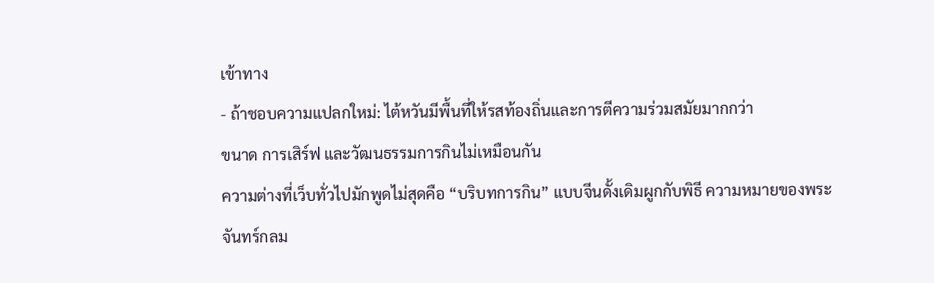เข้าทาง
- ถ้าชอบความแปลกใหม่: ไต้หวันมีพื้นที่ให้รสท้องถิ่นและการตีความร่วมสมัยมากกว่า
ขนาด การเสิร์ฟ และวัฒนธรรมการกินไม่เหมือนกัน
ความต่างที่เว็บทั่วไปมักพูดไม่สุดคือ “บริบทการกิน” แบบจีนดั้งเดิมผูกกับพิธี ความหมายของพระจันทร์กลม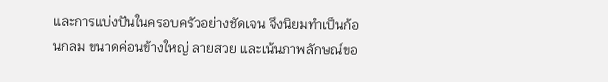และการแบ่งปันในครอบครัวอย่างชัดเจน จึงนิยมทำเป็นก้อนกลม ขนาดค่อนข้างใหญ่ ลายสวย และเน้นภาพลักษณ์ขอ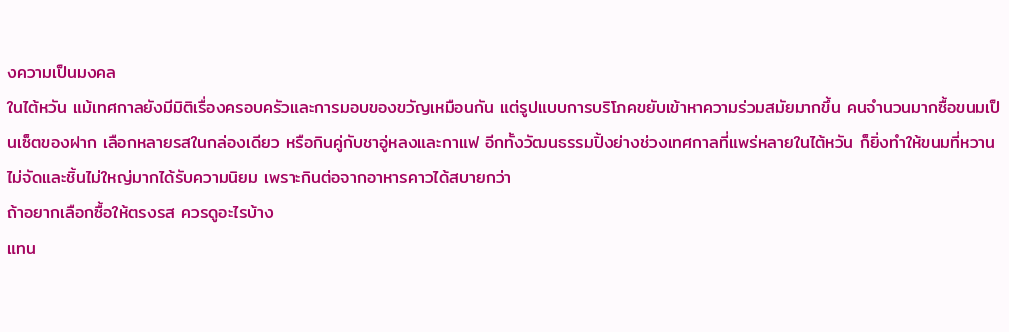งความเป็นมงคล
ในไต้หวัน แม้เทศกาลยังมีมิติเรื่องครอบครัวและการมอบของขวัญเหมือนกัน แต่รูปแบบการบริโภคขยับเข้าหาความร่วมสมัยมากขึ้น คนจำนวนมากซื้อขนมเป็นเซ็ตของฝาก เลือกหลายรสในกล่องเดียว หรือกินคู่กับชาอู่หลงและกาแฟ อีกทั้งวัฒนธรรมปิ้งย่างช่วงเทศกาลที่แพร่หลายในไต้หวัน ก็ยิ่งทำให้ขนมที่หวานไม่จัดและชิ้นไม่ใหญ่มากได้รับความนิยม เพราะกินต่อจากอาหารคาวได้สบายกว่า
ถ้าอยากเลือกซื้อให้ตรงรส ควรดูอะไรบ้าง
แทน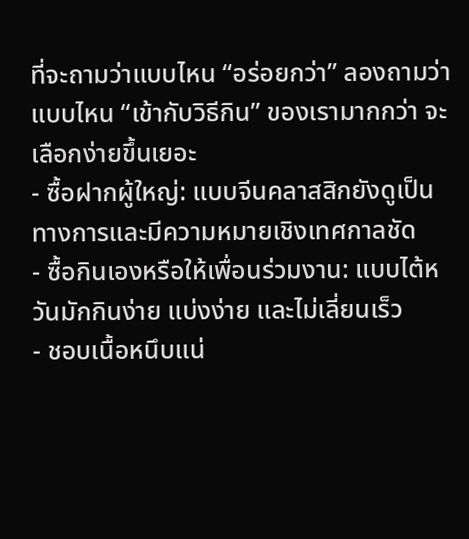ที่จะถามว่าแบบไหน “อร่อยกว่า” ลองถามว่าแบบไหน “เข้ากับวิธีกิน” ของเรามากกว่า จะเลือกง่ายขึ้นเยอะ
- ซื้อฝากผู้ใหญ่: แบบจีนคลาสสิกยังดูเป็นทางการและมีความหมายเชิงเทศกาลชัด
- ซื้อกินเองหรือให้เพื่อนร่วมงาน: แบบไต้หวันมักกินง่าย แบ่งง่าย และไม่เลี่ยนเร็ว
- ชอบเนื้อหนึบแน่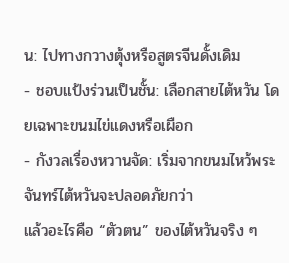น: ไปทางกวางตุ้งหรือสูตรจีนดั้งเดิม
- ชอบแป้งร่วนเป็นชั้น: เลือกสายไต้หวัน โดยเฉพาะขนมไข่แดงหรือเผือก
- กังวลเรื่องหวานจัด: เริ่มจากขนมไหว้พระจันทร์ไต้หวันจะปลอดภัยกว่า
แล้วอะไรคือ “ตัวตน” ของไต้หวันจริง ๆ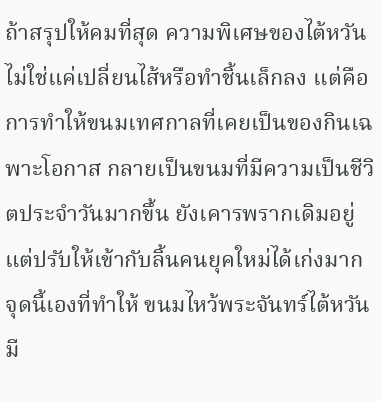ถ้าสรุปให้คมที่สุด ความพิเศษของไต้หวันไม่ใช่แค่เปลี่ยนไส้หรือทำชิ้นเล็กลง แต่คือการทำให้ขนมเทศกาลที่เคยเป็นของกินเฉพาะโอกาส กลายเป็นขนมที่มีความเป็นชีวิตประจำวันมากขึ้น ยังเคารพรากเดิมอยู่ แต่ปรับให้เข้ากับลิ้นคนยุคใหม่ได้เก่งมาก จุดนี้เองที่ทำให้ ขนมไหว้พระจันทร์ไต้หวัน มี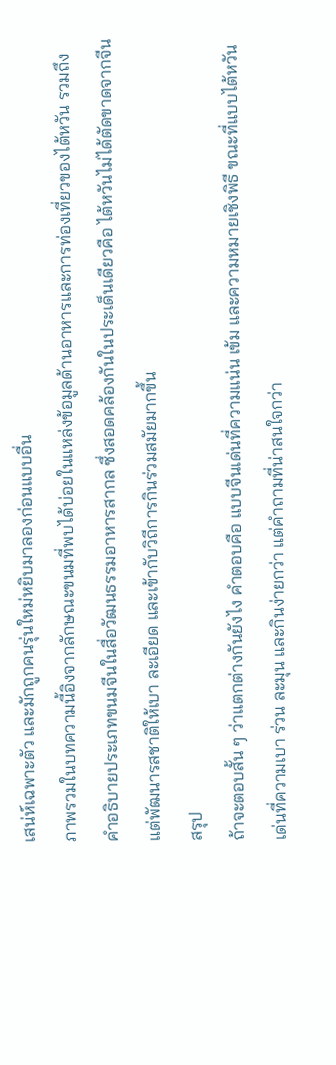เสน่ห์เฉพาะตัว และมักถูกคนรุ่นใหม่หยิบมาลองก่อนแบบอื่น
ภาพรวมในบทความนี้อิงจากลักษณะขนมที่พบได้บ่อยในแหล่งข้อมูลด้านอาหารและการท่องเที่ยวของไต้หวัน รวมถึงคำอธิบายประเภทขนมจีนในสื่อวัฒนธรรมอาหารสากล ซึ่งสอดคล้องกันในประเด็นเดียวคือ ไต้หวันไม่ได้ตัดขาดจากจีน แต่พัฒนารสชาติให้เบา ละเอียด และเข้ากับวิถีการกินร่วมสมัยมากขึ้น
สรุป
ถ้าจะตอบสั้น ๆ ว่าแตกต่างกันยังไง คำตอบคือ แบบจีนเด่นที่ความแน่น เข้ม และความหมายเชิงพิธี ขณะที่แบบไต้หวันเด่นที่ความเบา ร่วน ละมุน และกินง่ายกว่า แต่คำถามที่น่าสนใจกว่า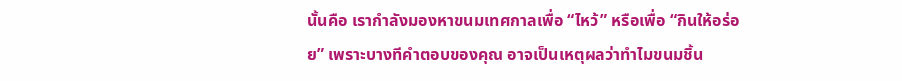นั้นคือ เรากำลังมองหาขนมเทศกาลเพื่อ “ไหว้” หรือเพื่อ “กินให้อร่อย” เพราะบางทีคำตอบของคุณ อาจเป็นเหตุผลว่าทำไมขนมชิ้น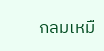กลมเหมื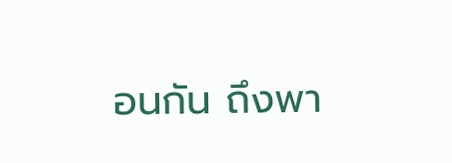อนกัน ถึงพา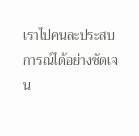เราไปคนละประสบการณ์ได้อย่างชัดเจน